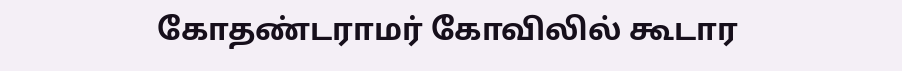கோதண்டராமர் கோவிலில் கூடார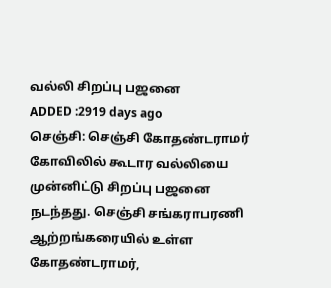வல்லி சிறப்பு பஜனை
ADDED :2919 days ago
செஞ்சி: செஞ்சி கோதண்டராமர் கோவிலில் கூடார வல்லியை முன்னிட்டு சிறப்பு பஜனை நடந்தது. செஞ்சி சங்கராபரணி ஆற்றங்கரையில் உள்ள கோதண்டராமர்,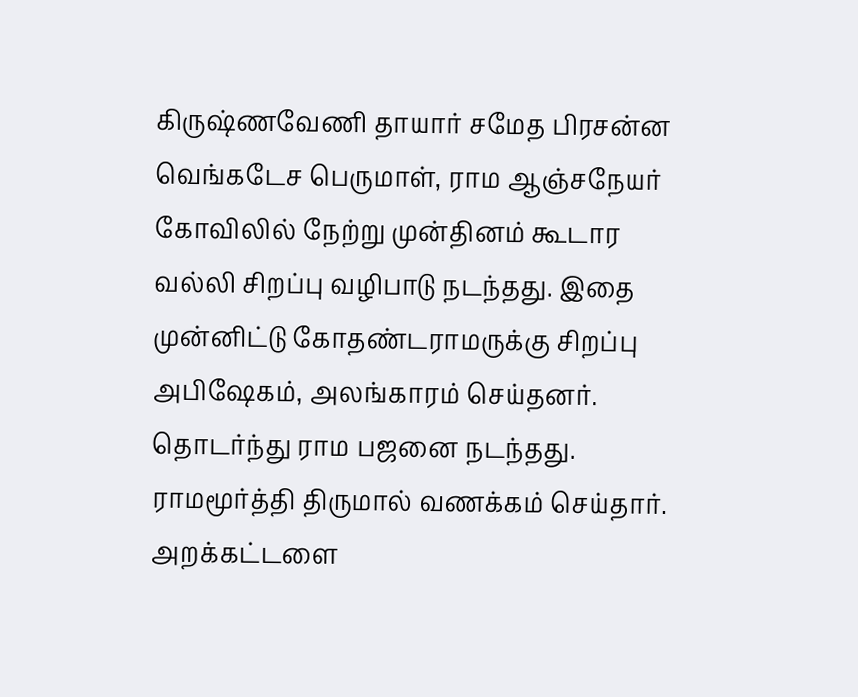கிருஷ்ணவேணி தாயார் சமேத பிரசன்ன வெங்கடேச பெருமாள், ராம ஆஞ்சநேயர் கோவிலில் நேற்று முன்தினம் கூடார வல்லி சிறப்பு வழிபாடு நடந்தது. இதை முன்னிட்டு கோதண்டராமருக்கு சிறப்பு அபிஷேகம், அலங்காரம் செய்தனர். தொடர்ந்து ராம பஜனை நடந்தது. ராமமூர்த்தி திருமால் வணக்கம் செய்தார். அறக்கட்டளை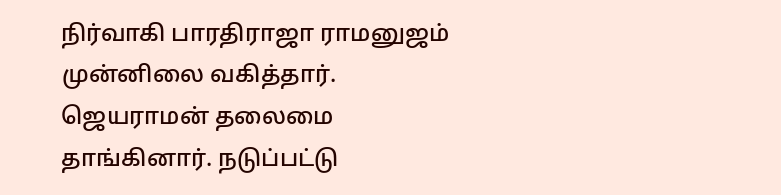நிர்வாகி பாரதிராஜா ராமனுஜம் முன்னிலை வகித்தார். ஜெயராமன் தலைமை தாங்கினார். நடுப்பட்டு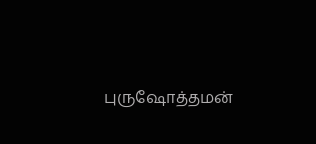புருஷோத்தமன்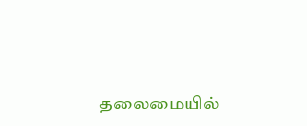தலைமையில்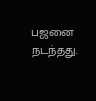பஜனை நடந்தது.